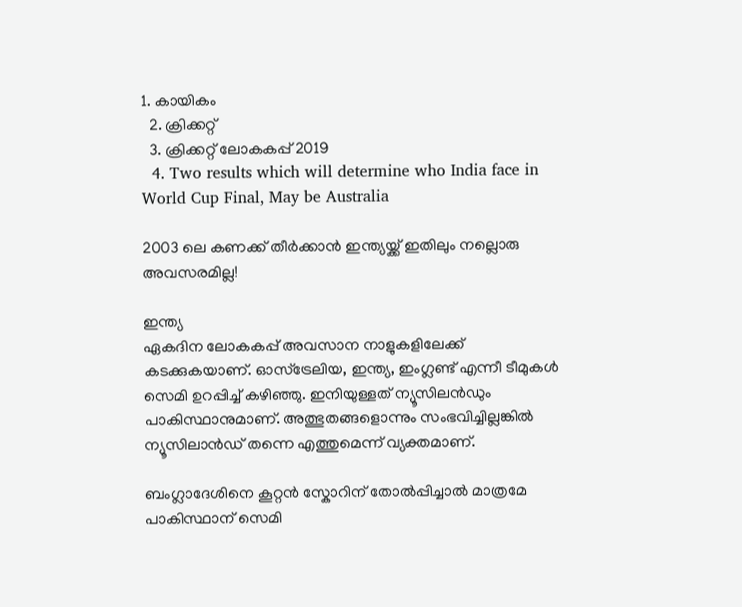1. കായികം
  2. ക്രിക്കറ്റ്‌
  3. ക്രിക്കറ്റ് ലോകകപ്പ് 2019
  4. Two results which will determine who India face in World Cup Final, May be Australia

2003 ലെ കണക്ക് തീർക്കാൻ ഇന്ത്യയ്ക്ക് ഇതിലും നല്ലൊരു അവസരമില്ല!

ഇന്ത്യ
ഏകദിന ലോകകപ്പ് അവസാന നാളുകളിലേക്ക് കടക്കുകയാണ്. ഓസ്ട്രേലിയ, ഇന്ത്യ, ഇംഗ്ലണ്ട് എന്നീ ടീമുകൾ സെമി ഉറപ്പിച്ച് കഴിഞ്ഞു. ഇനിയുള്ളത് ന്യൂസിലൻഡും പാകിസ്ഥാനുമാണ്. അത്ഭുതങ്ങളൊന്നും സംഭവിച്ചില്ലങ്കില്‍ ന്യൂസിലാന്‍ഡ് തന്നെ എത്തുമെന്ന് വ്യക്തമാണ്.

ബംഗ്ലാദേശിനെ കൂറ്റൻ സ്കോറിന് തോൽപ്പിച്ചാൽ മാത്രമേ പാകിസ്ഥാന് സെമി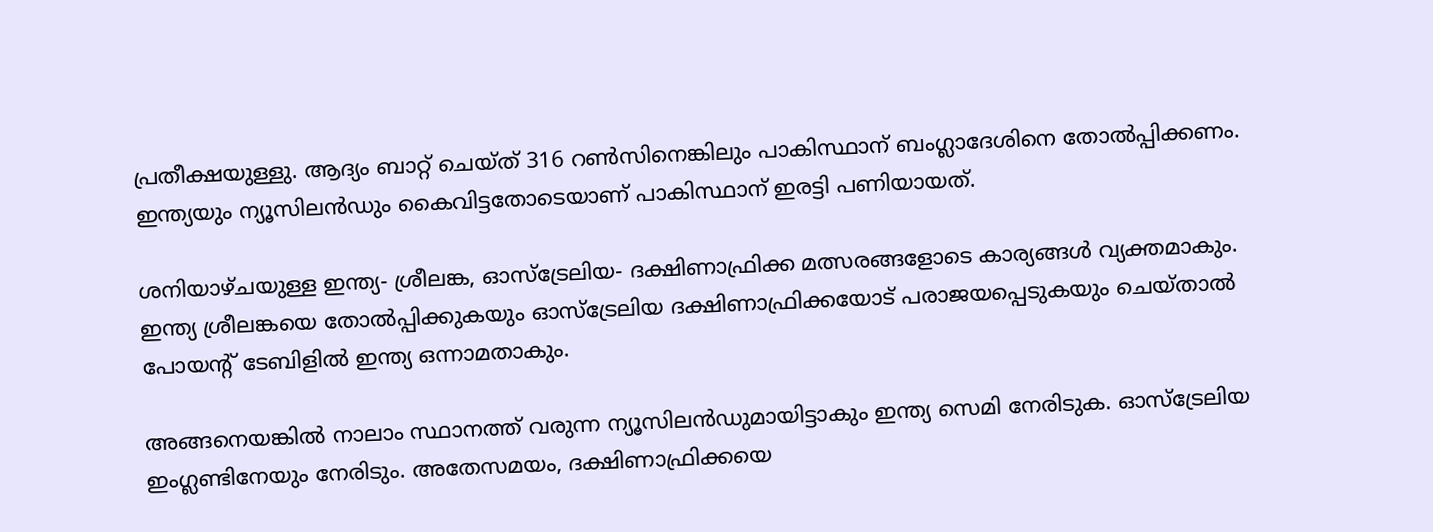പ്രതീക്ഷയുള്ളു. ആദ്യം ബാറ്റ് ചെയ്ത് 316 റണ്‍സിനെങ്കിലും പാകിസ്ഥാന് ബംഗ്ലാദേശിനെ തോല്‍പ്പിക്കണം. ഇന്ത്യയും ന്യൂസിലൻഡും കൈവിട്ടതോടെയാണ് പാകിസ്ഥാന് ഇരട്ടി പണിയായത്.

ശനിയാഴ്ചയുള്ള ഇന്ത്യ- ശ്രീലങ്ക, ഓസ്‌ട്രേലിയ- ദക്ഷിണാഫ്രിക്ക മത്സരങ്ങളോടെ കാര്യങ്ങൾ വ്യക്തമാകും. ഇന്ത്യ ശ്രീലങ്കയെ തോൽപ്പിക്കുകയും ഓസ്‌ട്രേലിയ ദക്ഷിണാഫ്രിക്കയോട് പരാജയപ്പെടുകയും ചെയ്താൽ പോയന്റ് ടേബിളില്‍ ഇന്ത്യ ഒന്നാമതാകും.

അങ്ങനെയങ്കില്‍ നാലാം സ്ഥാനത്ത് വരുന്ന ന്യൂസിലൻഡുമായിട്ടാകും ഇന്ത്യ സെമി നേരിടുക. ഓസ്‌ട്രേലിയ ഇംഗ്ലണ്ടിനേയും നേരിടും. അതേസമയം, ദക്ഷിണാഫ്രിക്കയെ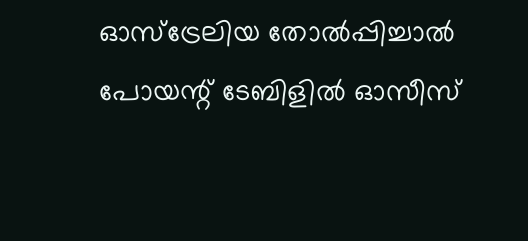ഓസ്‌ട്രേലിയ തോല്‍പ്പിച്ചാല്‍ പോയന്റ് ടേബിളില്‍ ഓസീസ്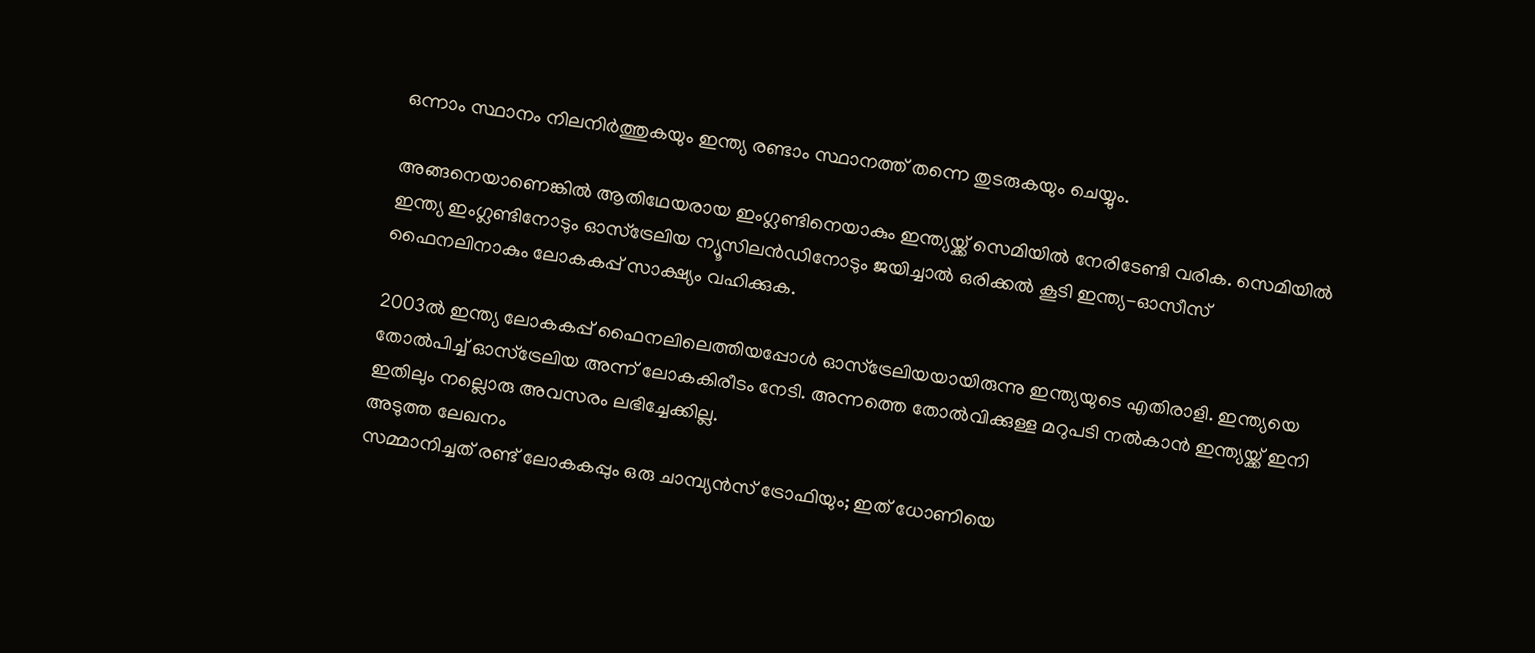ഒന്നാം സ്ഥാനം നിലനിർത്തുകയും ഇന്ത്യ രണ്ടാം സ്ഥാനത്ത് തന്നെ തുടരുകയും ചെയ്യും.

അങ്ങനെയാണെങ്കിൽ ആതിഥേയരായ ഇംഗ്ലണ്ടിനെയാകും ഇന്ത്യയ്ക്ക് സെമിയിൽ നേരിടേണ്ടി വരിക. സെമിയില്‍ ഇന്ത്യ ഇംഗ്ലണ്ടിനോടും ഓസ്‌ട്രേലിയ ന്യൂസിലൻഡിനോടും ജയിച്ചാൽ ഒരിക്കല്‍ കൂടി ഇന്ത്യ-ഓസീസ് ഫൈനലിനാകും ലോകകപ്പ് സാക്ഷ്യം വഹിക്കുക.

2003ല്‍ ഇന്ത്യ ലോകകപ്പ് ഫൈനലിലെത്തിയപ്പോള്‍ ഓസ്‌ട്രേലിയയായിരുന്നു ഇന്ത്യയുടെ എതിരാളി. ഇന്ത്യയെ തോല്‍പിച്ച് ഓസ്‌ട്രേലിയ അന്ന് ലോകകിരീടം നേടി. അന്നത്തെ തോൽ‌വിക്കുള്ള മറുപടി നൽകാൻ ഇന്ത്യയ്ക്ക് ഇനി ഇതിലും നല്ലൊരു അവസരം ലഭിച്ചേക്കില്ല.
അടുത്ത ലേഖനം
സമ്മാനിച്ചത് രണ്ട് ലോകകപ്പും ഒരു ചാമ്പ്യന്‍സ് ട്രോഫിയും; ഇത് ധോണിയെ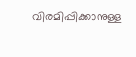വിരമിപ്പിക്കാനുള്ള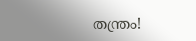തന്ത്രം!